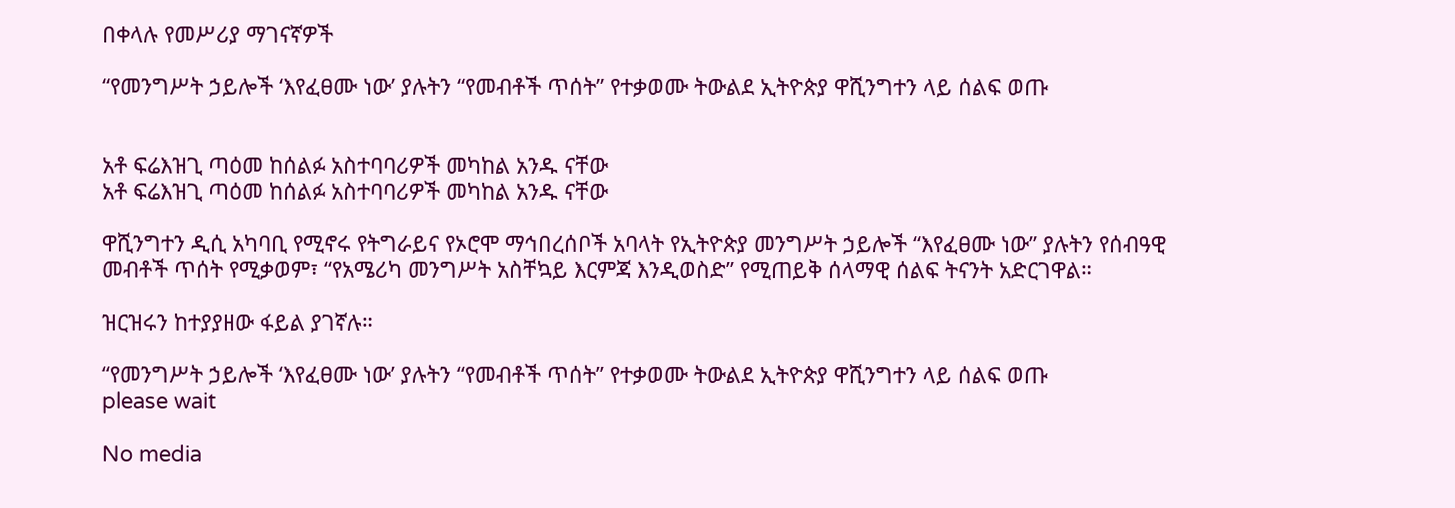በቀላሉ የመሥሪያ ማገናኛዎች

“የመንግሥት ኃይሎች ‘እየፈፀሙ ነው’ ያሉትን “የመብቶች ጥሰት” የተቃወሙ ትውልደ ኢትዮጵያ ዋሺንግተን ላይ ሰልፍ ወጡ


አቶ ፍሬእዝጊ ጣዕመ ከሰልፉ አስተባባሪዎች መካከል አንዱ ናቸው
አቶ ፍሬእዝጊ ጣዕመ ከሰልፉ አስተባባሪዎች መካከል አንዱ ናቸው

ዋሺንግተን ዲሲ አካባቢ የሚኖሩ የትግራይና የኦሮሞ ማኅበረሰቦች አባላት የኢትዮጵያ መንግሥት ኃይሎች “እየፈፀሙ ነው” ያሉትን የሰብዓዊ መብቶች ጥሰት የሚቃወም፣ “የአሜሪካ መንግሥት አስቸኳይ እርምጃ እንዲወስድ” የሚጠይቅ ሰላማዊ ሰልፍ ትናንት አድርገዋል።

ዝርዝሩን ከተያያዘው ፋይል ያገኛሉ።

“የመንግሥት ኃይሎች ‘እየፈፀሙ ነው’ ያሉትን “የመብቶች ጥሰት” የተቃወሙ ትውልደ ኢትዮጵያ ዋሺንግተን ላይ ሰልፍ ወጡ
please wait

No media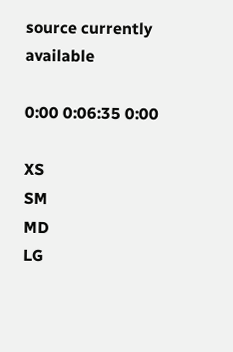source currently available

0:00 0:06:35 0:00

XS
SM
MD
LG